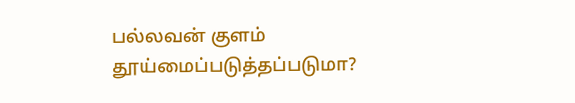பல்லவன் குளம் தூய்மைப்படுத்தப்படுமா?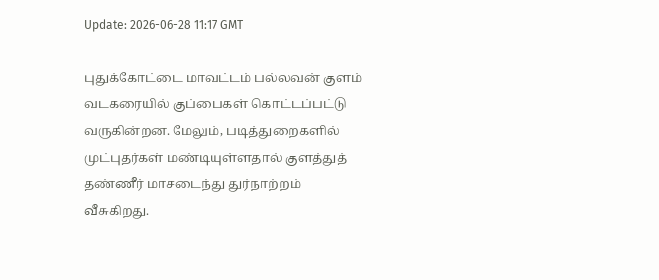Update: 2026-06-28 11:17 GMT

புதுக்கோட்டை மாவட்டம் பல்லவன் குளம் வடகரையில் குப்பைகள் கொட்டப்பட்டு வருகின்றன. மேலும், படித்துறைகளில் முட்புதர்கள் மண்டியுள்ளதால் குளத்துத் தண்ணீர் மாசடைந்து துர்நாற்றம் வீசுகிறது.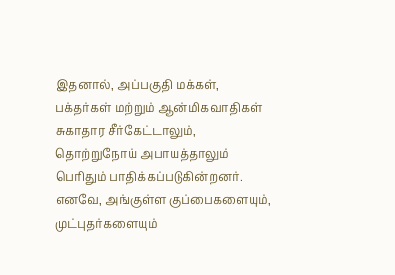இதனால், அப்பகுதி மக்கள், பக்தர்கள் மற்றும் ஆன்மிகவாதிகள் சுகாதார சீர்கேட்டாலும், தொற்றுநோய் அபாயத்தாலும் பெரிதும் பாதிக்கப்படுகின்றனர். எனவே, அங்குள்ள குப்பைகளையும், முட்புதர்களையும்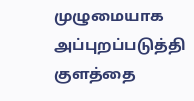முழுமையாக அப்புறப்படுத்தி குளத்தை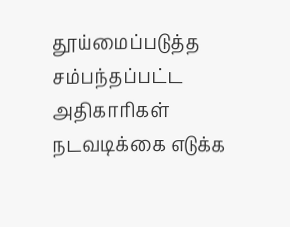தூய்மைப்படுத்த சம்பந்தப்பட்ட அதிகாரிகள் நடவடிக்கை எடுக்க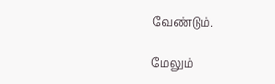வேண்டும்.

மேலும்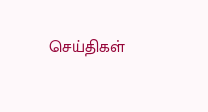செய்திகள்